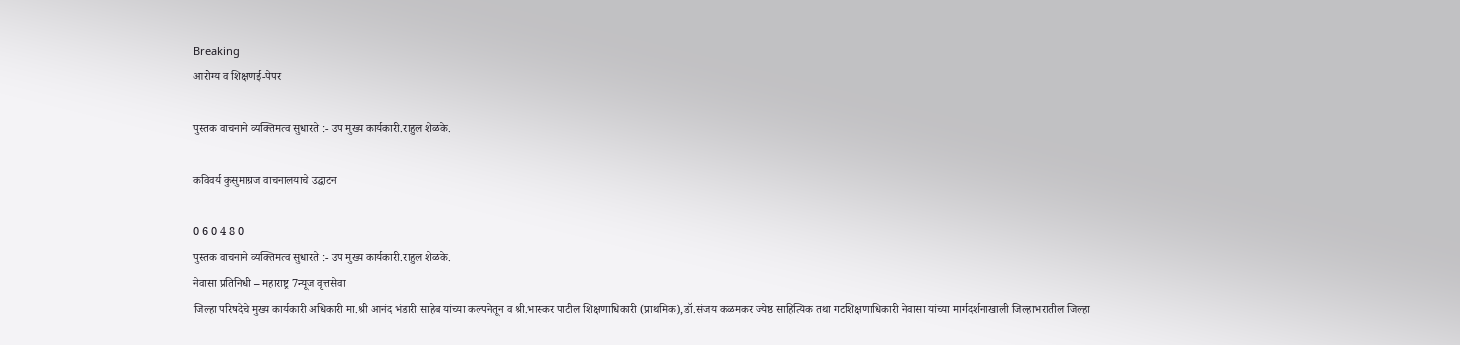Breaking
आरोग्य व शिक्षणई-पेपर

पुस्तक वाचनाने व्यक्तिमत्व सुधारते :- उप मुख्य कार्यकारी.राहुल शेळके.

कविवर्य कुसुमाग्रज वाचनालयाचे उद्घाटन

0 6 0 4 8 0
पुस्तक वाचनाने व्यक्तिमत्व सुधारते :- उप मुख्य कार्यकारी.राहुल शेळके.
नेवासा प्रतिनिधी – महाराष्ट्र 7न्यूज वृत्तसेवा
जिल्हा परिषदेचे मुख्य कार्यकारी अधिकारी मा.श्री आनंद भंडारी साहेब यांच्या कल्पनेतून व श्री.भास्कर पाटील शिक्षणाधिकारी (प्राथमिक),डॉ.संजय कळमकर ज्येष्ठ साहित्यिक तथा गटशिक्षणाधिकारी नेवासा यांच्या मार्गदर्शनाखाली जिल्हाभरातील जिल्हा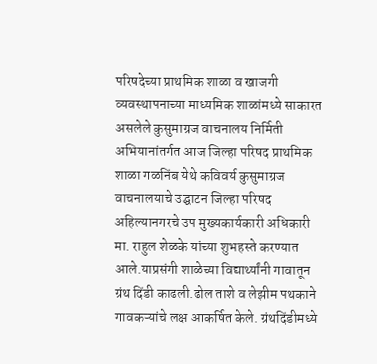परिषदेच्या प्राथमिक शाळा व खाजगी व्यवस्थापनाच्या माध्यमिक शाळांमध्ये साकारत असलेले कुसुमाग्रज वाचनालय निर्मिती अभियानांतर्गत आज जिल्हा परिषद प्राथमिक शाळा गळनिंब येथे कविवर्य कुसुमाग्रज वाचनालयाचे उद्घाटन जिल्हा परिषद अहिल्यानगरचे उप मुख्यकार्यकारी अधिकारी मा. राहुल शेळके यांच्या शुभहस्ते करण्यात आले.याप्रसंगी शाळेच्या विद्यार्थ्यांनी गावातून ग्रंथ दिंडी काढली.ढोल ताशे व लेझीम पथकाने गावकऱ्यांचे लक्ष आकर्षित केले. ग्रंथदिंडीमध्ये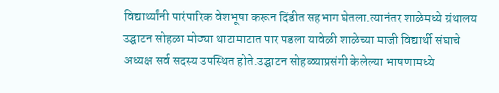विद्यार्थ्यांनी पारंपारिक वेशभूषा करून दिंडीत सहभाग घेतला.त्यानंतर शाळेमध्ये ग्रंथालय उद्घाटन सोहळा मोठ्या थाटामाटात पार पडला यावेळी शाळेच्या माजी विद्यार्थी संघाचे अध्यक्ष सर्व सदस्य उपस्थित होते.उद्घाटन सोहळ्याप्रसंगी केलेल्या भाषणामध्ये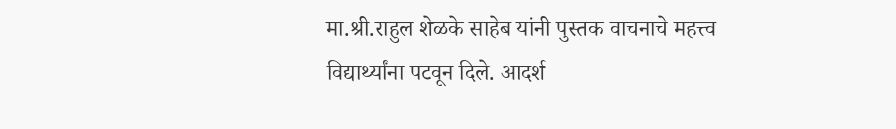मा.श्री.राहुल शेळके साहेब यांनी पुस्तक वाचनाचे महत्त्व विद्यार्थ्यांना पटवून दिले. आदर्श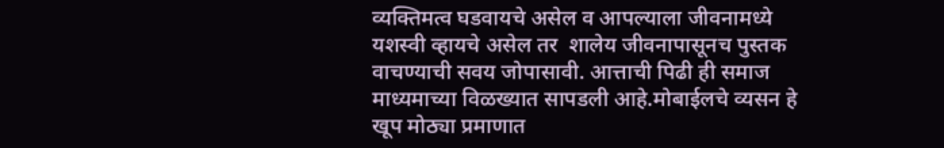व्यक्तिमत्व घडवायचे असेल व आपल्याला जीवनामध्ये यशस्वी व्हायचे असेल तर  शालेय जीवनापासूनच पुस्तक वाचण्याची सवय जोपासावी. आत्ताची पिढी ही समाज माध्यमाच्या विळख्यात सापडली आहे.मोबाईलचे व्यसन हे खूप मोठ्या प्रमाणात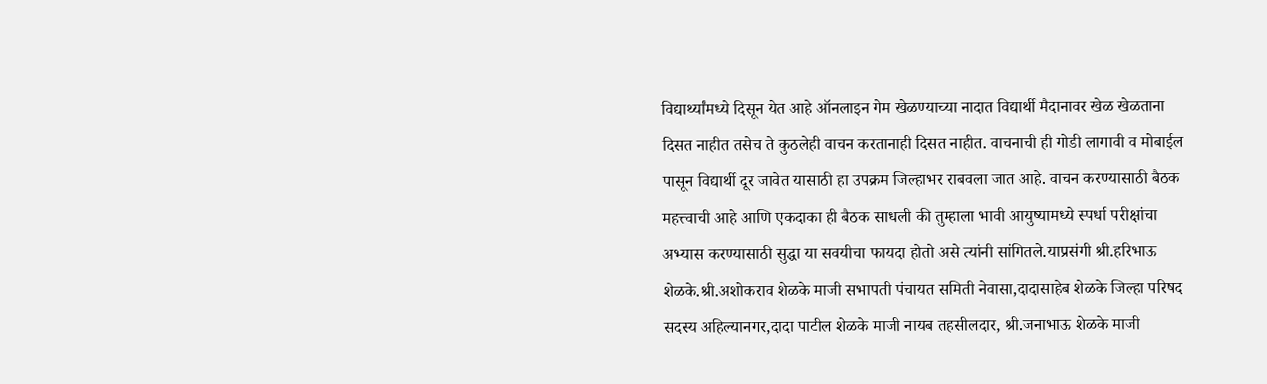विद्यार्थ्यांमध्ये दिसून येत आहे ऑनलाइन गेम खेळण्याच्या नादात विद्यार्थी मैदानावर खेळ खेळताना दिसत नाहीत तसेच ते कुठलेही वाचन करतानाही दिसत नाहीत. वाचनाची ही गोडी लागावी व मोबाईल पासून विद्यार्थी दूर जावेत यासाठी हा उपक्रम जिल्हाभर राबवला जात आहे. वाचन करण्यासाठी बैठक महत्त्वाची आहे आणि एकदाका ही बैठक साधली की तुम्हाला भावी आयुष्यामध्ये स्पर्धा परीक्षांचा अभ्यास करण्यासाठी सुद्धा या सवयीचा फायदा होतो असे त्यांनी सांगितले.याप्रसंगी श्री.हरिभाऊ शेळके.श्री.अशोकराव शेळके माजी सभापती पंचायत समिती नेवासा,दादासाहेब शेळके जिल्हा परिषद सदस्य अहिल्यानगर,दादा पाटील शेळके माजी नायब तहसीलदार, श्री.जनाभाऊ शेळके माजी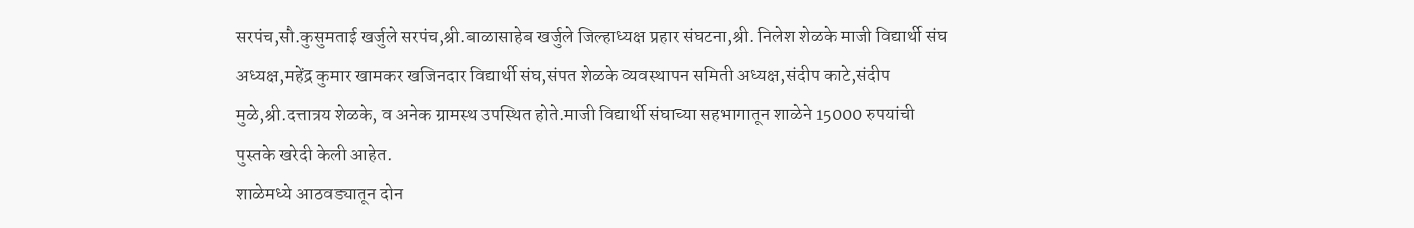सरपंच,सौ.कुसुमताई खर्जुले सरपंच,श्री.बाळासाहेब खर्जुले जिल्हाध्यक्ष प्रहार संघटना,श्री. निलेश शेळके माजी विद्यार्थी संघ अध्यक्ष,महेंद्र कुमार खामकर खजिनदार विद्यार्थी संघ,संपत शेळके व्यवस्थापन समिती अध्यक्ष,संदीप काटे,संदीप मुळे,श्री.दत्तात्रय शेळके, व अनेक ग्रामस्थ उपस्थित होते.माजी विद्यार्थी संघाच्या सहभागातून शाळेने 15000 रुपयांची पुस्तके खरेदी केली आहेत.
शाळेमध्ये आठवड्यातून दोन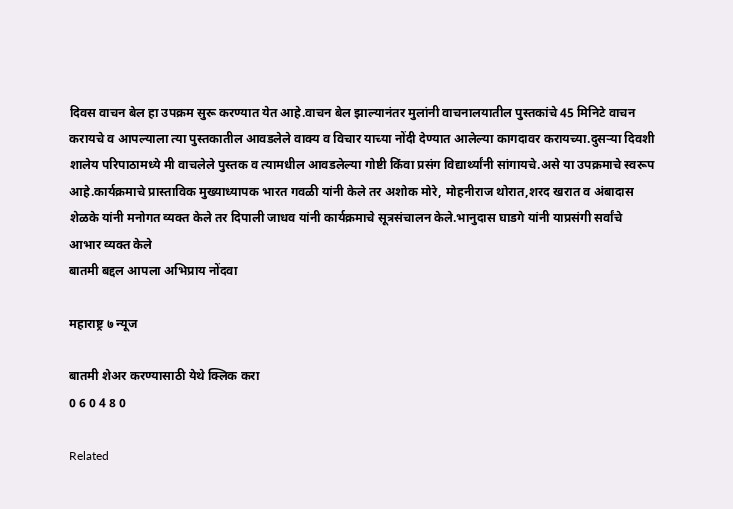दिवस वाचन बेल हा उपक्रम सुरू करण्यात येत आहे.वाचन बेल झाल्यानंतर मुलांनी वाचनालयातील पुस्तकांचे 45 मिनिटे वाचन करायचे व आपल्याला त्या पुस्तकातील आवडलेले वाक्य व विचार याच्या नोंदी देण्यात आलेल्या कागदावर करायच्या.दुसऱ्या दिवशी शालेय परिपाठामध्ये मी वाचलेले पुस्तक व त्यामधील आवडलेल्या गोष्टी किंवा प्रसंग विद्यार्थ्यांनी सांगायचे.असे या उपक्रमाचे स्वरूप आहे.कार्यक्रमाचे प्रास्ताविक मुख्याध्यापक भारत गवळी यांनी केले तर अशोक मोरे, मोहनीराज थोरात,शरद खरात व अंबादास शेळके यांनी मनोगत व्यक्त केले तर दिपाली जाधव यांनी कार्यक्रमाचे सूत्रसंचालन केले.भानुदास घाडगे यांनी याप्रसंगी सर्वांचे आभार व्यक्त केले
बातमी बद्दल आपला अभिप्राय नोंदवा

महाराष्ट्र ७ न्यूज

बातमी शेअर करण्यासाठी येथे क्लिक करा
0 6 0 4 8 0

Related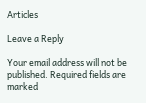Articles

Leave a Reply

Your email address will not be published. Required fields are marked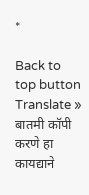*

Back to top button
Translate »
बातमी कॉपी करणे हा कायद्याने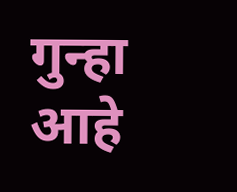गुन्हा आहे